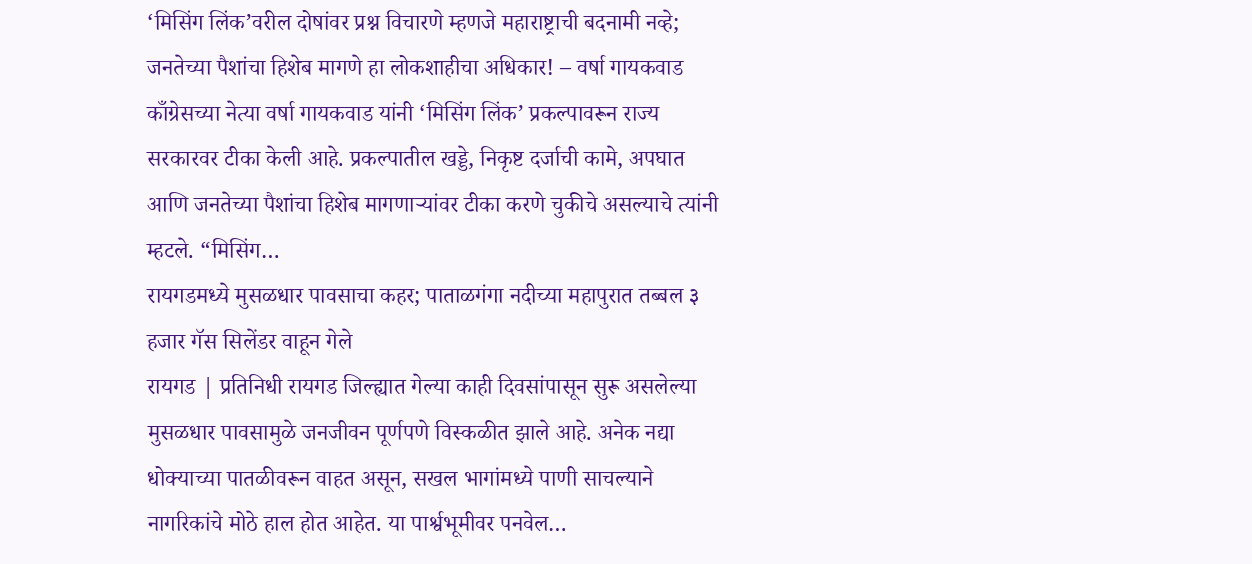‘मिसिंग लिंक’वरील दोषांवर प्रश्न विचारणे म्हणजे महाराष्ट्राची बदनामी नव्हे; जनतेच्या पैशांचा हिशेब मागणे हा लोकशाहीचा अधिकार! – वर्षा गायकवाड
काँग्रेसच्या नेत्या वर्षा गायकवाड यांनी ‘मिसिंग लिंक’ प्रकल्पावरून राज्य सरकारवर टीका केली आहे. प्रकल्पातील खड्डे, निकृष्ट दर्जाची कामे, अपघात आणि जनतेच्या पैशांचा हिशेब मागणाऱ्यांवर टीका करणे चुकीचे असल्याचे त्यांनी म्हटले. “मिसिंग…
रायगडमध्ये मुसळधार पावसाचा कहर; पाताळगंगा नदीच्या महापुरात तब्बल ३ हजार गॅस सिलेंडर वाहून गेले
रायगड | प्रतिनिधी रायगड जिल्ह्यात गेल्या काही दिवसांपासून सुरू असलेल्या मुसळधार पावसामुळे जनजीवन पूर्णपणे विस्कळीत झाले आहे. अनेक नद्या धोक्याच्या पातळीवरून वाहत असून, सखल भागांमध्ये पाणी साचल्याने नागरिकांचे मोठे हाल होत आहेत. या पार्श्वभूमीवर पनवेल…